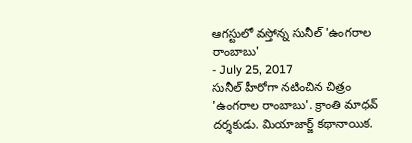ఆగస్టులో వస్తోన్న సునీల్ 'ఉంగరాల రాంబాబు'
- July 25, 2017
సునీల్ హీరోగా నటించిన చిత్రం 'ఉంగరాల రాంబాబు'. క్రాంతి మాధవ్ దర్శకుడు. మియాజార్జ్ కథానాయిక.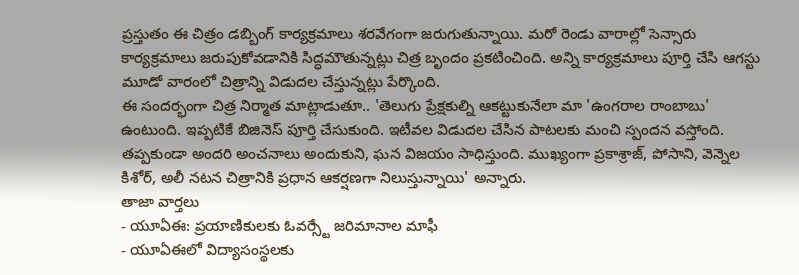ప్రస్తుతం ఈ చిత్రం డబ్బింగ్ కార్యక్రమాలు శరవేగంగా జరుగుతున్నాయి. మరో రెండు వారాల్లో సెన్సారు కార్యక్రమాలు జరుపుకోవడానికి సిద్ధమౌతున్నట్లు చిత్ర బృందం ప్రకటించింది. అన్ని కార్యక్రమాలు పూర్తి చేసి ఆగస్టు మూడో వారంలో చిత్రాన్ని విడుదల చేస్తున్నట్లు పేర్కొంది.
ఈ సందర్భంగా చిత్ర నిర్మాత మాట్లాడుతూ.. 'తెలుగు ప్రేక్షకుల్ని ఆకట్టుకునేలా మా 'ఉంగరాల రాంబాబు' ఉంటుంది. ఇప్పటికే బిజినెస్ పూర్తి చేసుకుంది. ఇటీవల విడుదల చేసిన పాటలకు మంచి స్పందన వస్తోంది. తప్పకుండా అందరి అంచనాలు అందుకుని, ఘన విజయం సాధిస్తుంది. ముఖ్యంగా ప్రకాశ్రాజ్, పోసాని, వెన్నెల కిశోర్, అలీ నటన చిత్రానికి ప్రధాన ఆకర్షణగా నిలుస్తున్నాయి' అన్నారు.
తాజా వార్తలు
- యూఏఈ: ప్రయాణికులకు ఓవర్స్టే జరిమానాల మాఫీ
- యూఏఈలో విద్యాసంస్థలకు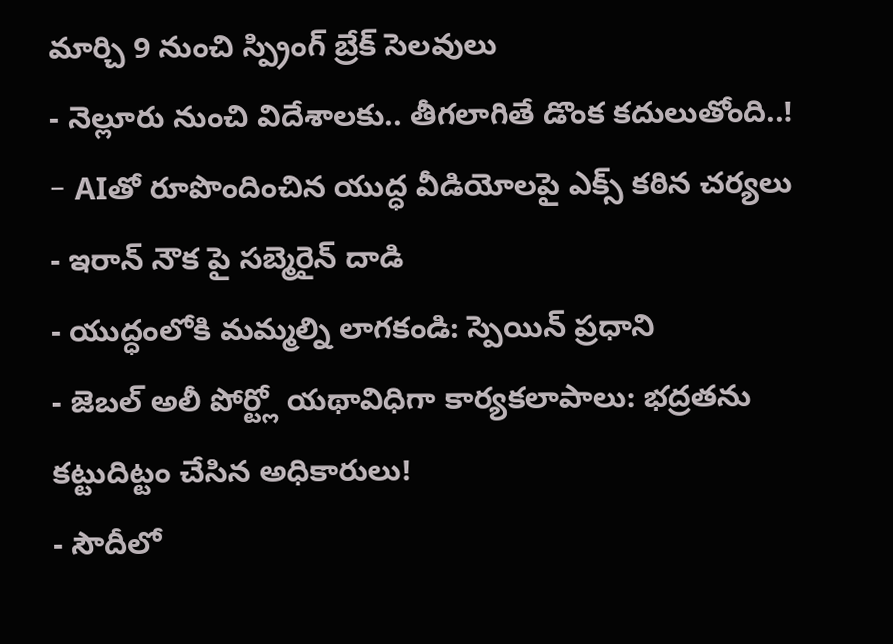మార్చి 9 నుంచి స్ప్రింగ్ బ్రేక్ సెలవులు
- నెల్లూరు నుంచి విదేశాలకు.. తీగలాగితే డొంక కదులుతోంది..!
- AIతో రూపొందించిన యుద్ధ వీడియోలపై ఎక్స్ కఠిన చర్యలు
- ఇరాన్ నౌక పై సబ్మెరైన్ దాడి
- యుద్ధంలోకి మమ్మల్ని లాగకండి: స్పెయిన్ ప్రధాని
- జెబల్ అలీ పోర్ట్లో యథావిధిగా కార్యకలాపాలు: భద్రతను కట్టుదిట్టం చేసిన అధికారులు!
- సౌదీలో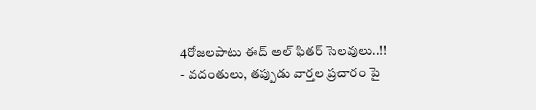4రోజలపాటు ఈద్ అల్ ఫితర్ సెలవులు..!!
- వదంతులు, తప్పుడు వార్తల ప్రచారం పై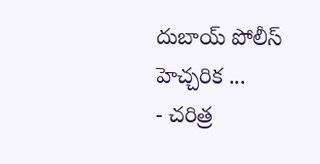దుబాయ్ పోలీస్ హెచ్చరిక ...
- చరిత్ర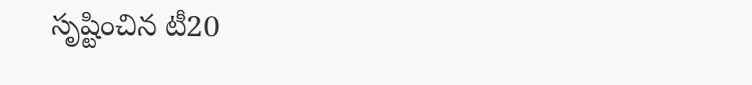సృష్టించిన టీ20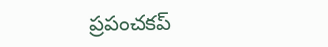ప్రపంచకప్